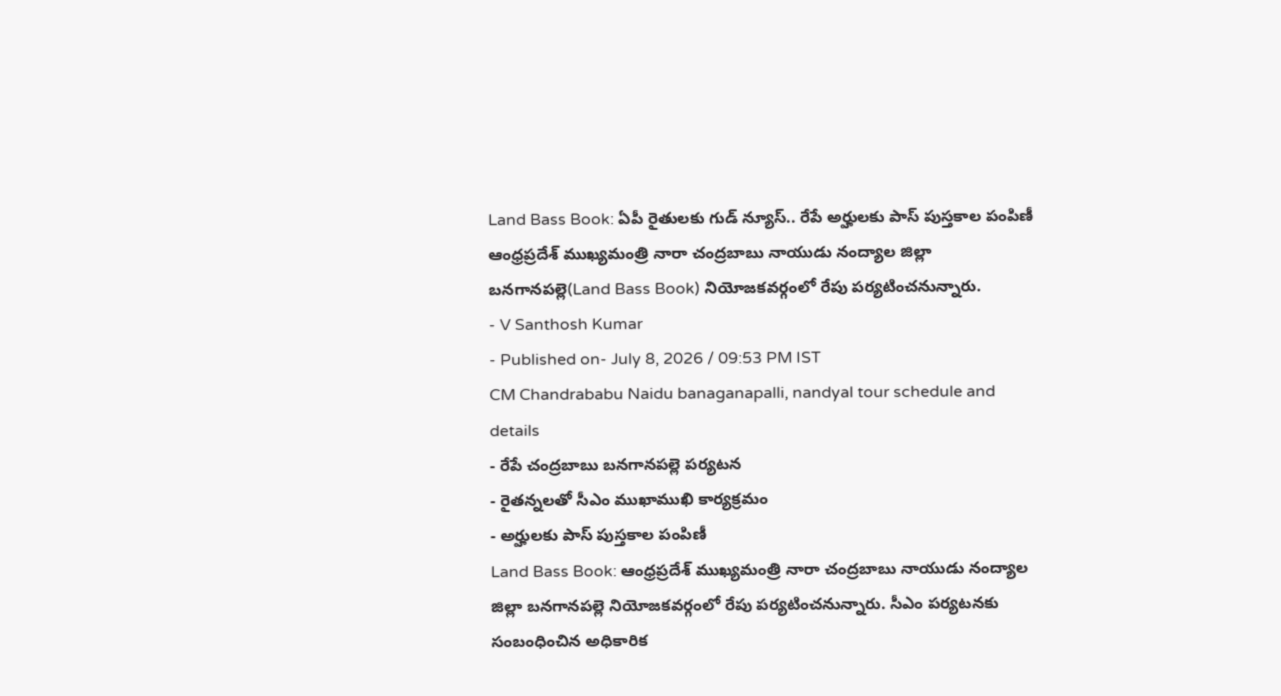Land Bass Book: ఏపీ రైతులకు గుడ్ న్యూస్.. రేపే అర్హులకు పాస్ పుస్తకాల పంపిణీ
ఆంధ్రప్రదేశ్ ముఖ్యమంత్రి నారా చంద్రబాబు నాయుడు నంద్యాల జిల్లా బనగానపల్లె(Land Bass Book) నియోజకవర్గంలో రేపు పర్యటించనున్నారు.
- V Santhosh Kumar
- Published on- July 8, 2026 / 09:53 PM IST
CM Chandrababu Naidu banaganapalli, nandyal tour schedule and details
- రేపే చంద్రబాబు బనగానపల్లె పర్యటన
- రైతన్నలతో సీఎం ముఖాముఖి కార్యక్రమం
- అర్హులకు పాస్ పుస్తకాల పంపిణీ
Land Bass Book: ఆంధ్రప్రదేశ్ ముఖ్యమంత్రి నారా చంద్రబాబు నాయుడు నంద్యాల జిల్లా బనగానపల్లె నియోజకవర్గంలో రేపు పర్యటించనున్నారు. సీఎం పర్యటనకు సంబంధించిన అధికారిక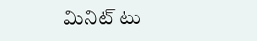మినిట్ టు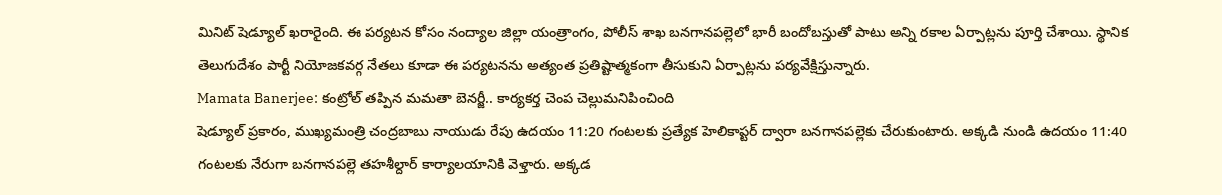మినిట్ షెడ్యూల్ ఖరారైంది. ఈ పర్యటన కోసం నంద్యాల జిల్లా యంత్రాంగం, పోలీస్ శాఖ బనగానపల్లెలో భారీ బందోబస్తుతో పాటు అన్ని రకాల ఏర్పాట్లను పూర్తి చేశాయి. స్థానిక తెలుగుదేశం పార్టీ నియోజకవర్గ నేతలు కూడా ఈ పర్యటనను అత్యంత ప్రతిష్టాత్మకంగా తీసుకుని ఏర్పాట్లను పర్యవేక్షిస్తున్నారు.
Mamata Banerjee: కంట్రోల్ తప్పిన మమతా బెనర్జీ.. కార్యకర్త చెంప చెల్లుమనిపించింది
షెడ్యూల్ ప్రకారం, ముఖ్యమంత్రి చంద్రబాబు నాయుడు రేపు ఉదయం 11:20 గంటలకు ప్రత్యేక హెలికాప్టర్ ద్వారా బనగానపల్లెకు చేరుకుంటారు. అక్కడి నుండి ఉదయం 11:40 గంటలకు నేరుగా బనగానపల్లె తహశీల్దార్ కార్యాలయానికి వెళ్తారు. అక్కడ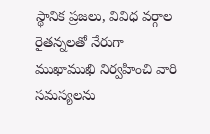స్థానిక ప్రజలు, వివిధ వర్గాల రైతన్నలతో నేరుగా ముఖాముఖి నిర్వహించి వారి సమస్యలను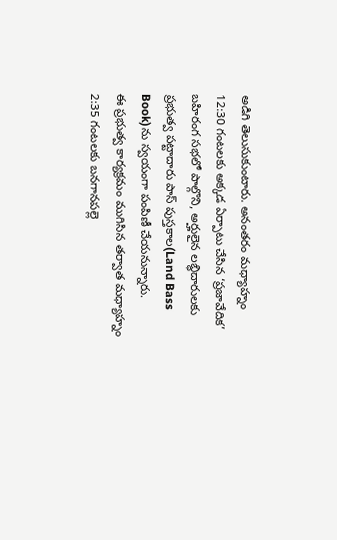అడిగి తెలుసుకుంటారు. అనంతరం మధ్యాహ్నం 12:30 గంటలకు అక్కడ ఏర్పాటు చేసిన ‘ప్రజావేదిక’ బహిరంగ సభలో పాల్గొని, అర్హులైన లబ్ధిదారులకు ప్రభుత్వ పట్టాదారు పాస్ పుస్తకాల(Land Bass Book)ను స్వయంగా పంపిణీ చేయనున్నారు.
ఈ ప్రభుత్వ కార్యక్రమం ముగిసిన తర్వాత మధ్యాహ్నం 2:35 గంటలకు బనగానపల్లె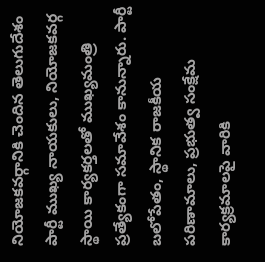నియోజకవర్గానికి చెందిన తెలుగుదేశం పార్టీ ముఖ్య నాయకులు, నియోజకవర్గ స్థాయి కార్యకర్తలతో ముఖ్యమంత్రి ప్రత్యేకంగా సమావేశం కానున్నారు. పార్టీ బలోపేతం, స్థానిక రాజకీయ పరిణామాలు, ప్రభుత్వ సంక్షేమ కార్యక్రమాలపై వారికి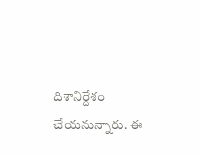దిశానిర్దేశం చేయనున్నారు. ఈ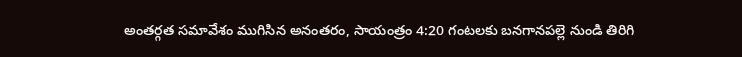అంతర్గత సమావేశం ముగిసిన అనంతరం, సాయంత్రం 4:20 గంటలకు బనగానపల్లె నుండి తిరిగి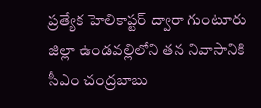ప్రత్యేక హెలికాప్టర్ ద్వారా గుంటూరు జిల్లా ఉండవల్లిలోని తన నివాసానికి సీఎం చంద్రబాబు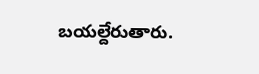బయల్దేరుతారు.